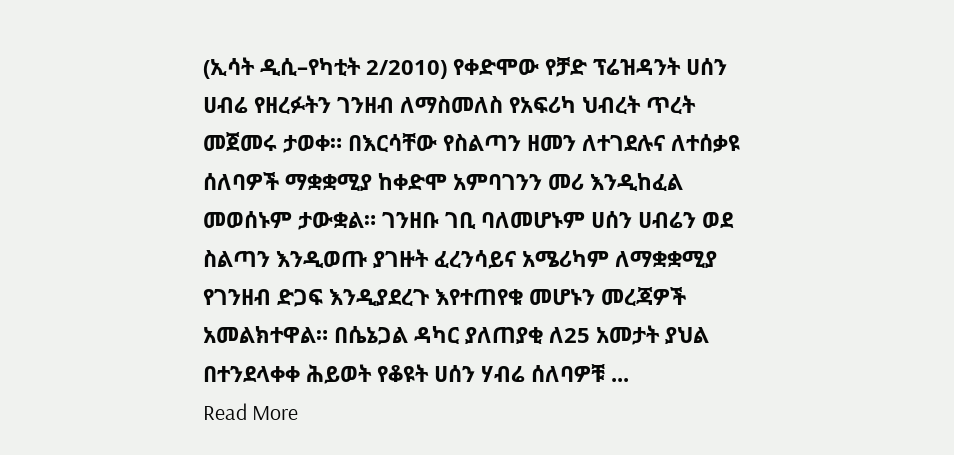(ኢሳት ዲሲ–የካቲት 2/2010) የቀድሞው የቻድ ፕሬዝዳንት ሀሰን ሀብሬ የዘረፉትን ገንዘብ ለማስመለስ የአፍሪካ ህብረት ጥረት መጀመሩ ታወቀ። በእርሳቸው የስልጣን ዘመን ለተገደሉና ለተሰቃዩ ሰለባዎች ማቋቋሚያ ከቀድሞ አምባገንን መሪ እንዲከፈል መወሰኑም ታውቋል። ገንዘቡ ገቢ ባለመሆኑም ሀሰን ሀብሬን ወደ ስልጣን እንዲወጡ ያገዙት ፈረንሳይና አሜሪካም ለማቋቋሚያ የገንዘብ ድጋፍ እንዲያደረጉ እየተጠየቁ መሆኑን መረጃዎች አመልክተዋል። በሴኔጋል ዳካር ያለጠያቂ ለ25 አመታት ያህል በተንደላቀቀ ሕይወት የቆዩት ሀሰን ሃብሬ ሰለባዎቹ ...
Read More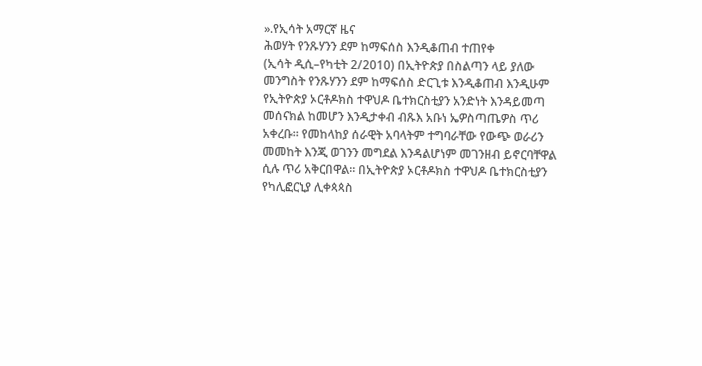».የኢሳት አማርኛ ዜና
ሕወሃት የንጹሃንን ደም ከማፍሰስ እንዲቆጠብ ተጠየቀ
(ኢሳት ዲሲ–የካቲት 2/2010) በኢትዮጵያ በስልጣን ላይ ያለው መንግስት የንጹሃንን ደም ከማፍሰስ ድርጊቱ እንዲቆጠብ እንዲሁም የኢትዮጵያ ኦርቶዶክስ ተዋህዶ ቤተክርስቲያን አንድነት እንዳይመጣ መሰናክል ከመሆን እንዲታቀብ ብጹእ አቡነ ኤዎስጣጤዎስ ጥሪ አቀረቡ። የመከላከያ ሰራዊት አባላትም ተግባራቸው የውጭ ወራሪን መመከት እንጂ ወገንን መግደል እንዳልሆነም መገንዘብ ይኖርባቸዋል ሲሉ ጥሪ አቅርበዋል። በኢትዮጵያ ኦርቶዶክስ ተዋህዶ ቤተክርስቲያን የካሊፎርኒያ ሊቀጳጳስ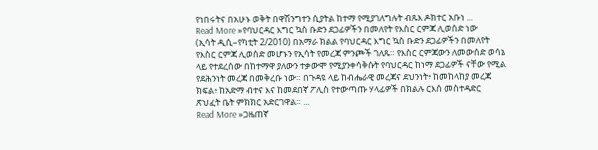የነበሩትና በአሁኑ ወቅት በዋሽንግተን ሲያትል ከተማ የሚያገለግሉት ብጹእ ዶክተር አቡነ ...
Read More »የባህርዳር እግር ኳስ ቡድን ደጋፊዎችን በመለየት የእስር ርምጃ ሊወሰድ ነው
(ኢሳት ዲሲ–የካቲት 2/2010) በአማራ ክልል የባህርዳር እግር ኳስ ቡድን ደጋፊዎችን በመለየት የእስር ርምጃ ሊወሰድ መሆኑን የኢሳት የመረጃ ምንጮች ገለጹ። የእስር ርምጃውን ለመውሰድ ወሳኔ ላይ የተደረሰው በከተማዋ ያለውን ተቃውሞ የሚያንቀሳቅሱት የባህርዳር ከነማ ደጋፊዎች ናቸው የሚል የደሕንነት መረጃ በመቅረቡ ነው። በጉዳዩ ላይ ከብሔራዊ መረጃና ደህንነት፥ ከመከላከያ መረጃ ክፍል፥ ከአድማ ብተና እና ከመደበኛ ፖሊስ የተውጣጡ ሃላፊዎች በክልሉ ርእሰ መስተዳድር ጽህፈት ቤት ምክክር አድርገዋል። ...
Read More »ጋዜጠኛ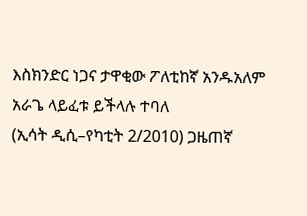እስክንድር ነጋና ታዋቂው ፖለቲከኛ አንዱአለም አራጌ ላይፈቱ ይችላሉ ተባለ
(ኢሳት ዲሲ–የካቲት 2/2010) ጋዜጠኛ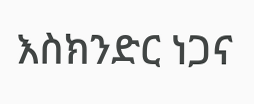እስክንድር ነጋና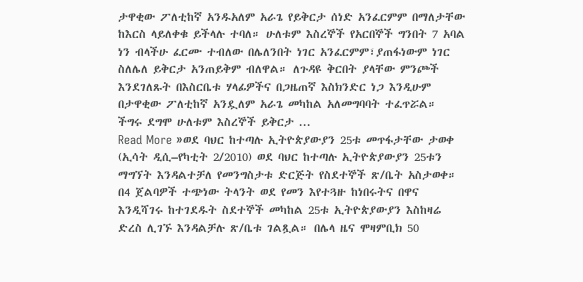ታዋቂው ፖለቲከኛ አንዱአለም አራጌ የይቅርታ ሰነድ አንፈርምም በማለታቸው ከእርስ ላይለቀቁ ይችላሉ ተባለ። ሁለቱም እስረኞች የአርበኞች ግንበት 7 አባል ነን ብላችሁ ፈርሙ ተብለው በሌለንበት ነገር አንፈርምም፣ያጠፋነውም ነገር ስለሌለ ይቅርታ አንጠይቅም ብለዋል። ለጉዳዩ ቅርበት ያላቸው ምንጮች እንደገለጹት በእስርቤቱ ሃላፊዎችና በጋዜጠኛ እስክንድር ነጋ እንዲሁም በታዋቂው ፖለቲከኛ አንዷለም አራጌ መካከል አለመግባባት ተፈጥሯል። ችግሩ ደግሞ ሁለቱም እስረኞች ይቅርታ ...
Read More »ወደ ባህር ከተጣሉ ኢትዮጵያውያን 25ቱ መጥፋታቸው ታወቀ
(ኢሳት ዲሲ–የካቲት 2/2010) ወደ ባህር ከተጣሉ ኢትዮጵያውያን 25ቱን ማግኘት እንዳልተቻለ የመንግስታቱ ድርጅት የስደተኞች ጽ/ቤት አስታወቀ። በ4 ጀልባዎች ተጭነው ትላንት ወደ የመን እየተጓዙ ከነበሩትና በዋና እንዲሻገሩ ከተገደዱት ስደተኞች መካከል 25ቱ ኢትዮጵያውያን እስከዛሬ ድረስ ሊገኙ እንዳልቻሉ ጽ/ቤቱ ገልጿል። በሌላ ዜና ሞዛምቢክ 50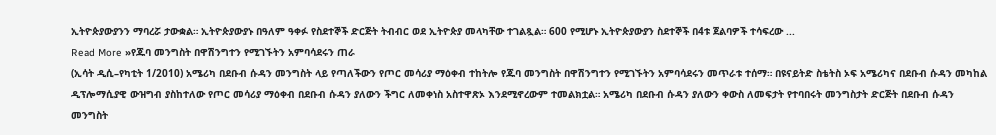ኢትዮጵያውያንን ማባረሯ ታውቋል። ኢትዮጵያውያኑ በዓለም ዓቀፉ የስደተኞች ድርጅት ትብብር ወደ ኢትዮጵያ መላካቸው ተገልጿል። 600 የሚሆኑ ኢትዮጵያውያን ስደተኞች በ4ቱ ጀልባዎች ተሳፍረው ...
Read More »የጁባ መንግስት በዋሽንግተን የሚገኙትን አምባሳደሩን ጠራ
(ኢሳት ዲሲ–የካቲት 1/2010) አሜሪካ በደቡብ ሱዳን መንግስት ላይ የጣለችውን የጦር መሳሪያ ማዕቀብ ተከትሎ የጁባ መንግስት በዋሽንግተን የሚገኙትን አምባሳደሩን መጥራቱ ተሰማ። በዩናይትድ ስቴትስ ኦፍ አሜሪካና በደቡብ ሱዳን መካከል ዲፕሎማሲያዊ ውዝግብ ያስከተለው የጦር መሳሪያ ማዕቀብ በደቡብ ሱዳን ያለውን ችግር ለመቀነስ አስተዋጽኦ እንደሚኖረውም ተመልክቷል። አሜሪካ በደቡብ ሱዳን ያለውን ቀውስ ለመፍታት የተባበሩት መንግስታት ድርጅት በደቡብ ሱዳን መንግስት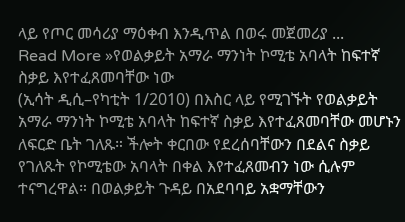ላይ የጦር መሳሪያ ማዕቀብ እንዲጥል በወሩ መጀመሪያ ...
Read More »የወልቃይት አማራ ማንነት ኮሚቴ አባላት ከፍተኛ ስቃይ እየተፈጸመባቸው ነው
(ኢሳት ዲሲ–የካቲት 1/2010) በእስር ላይ የሚገኙት የወልቃይት አማራ ማንነት ኮሚቴ አባላት ከፍተኛ ስቃይ እየተፈጸመባቸው መሆኑን ለፍርድ ቤት ገለጹ። ችሎት ቀርበው የደረሰባቸውን በደልና ስቃይ የገለጹት የኮሚቴው አባላት በቀል እየተፈጸመብን ነው ሲሉም ተናግረዋል። በወልቃይት ጉዳይ በአደባባይ አቋማቸውን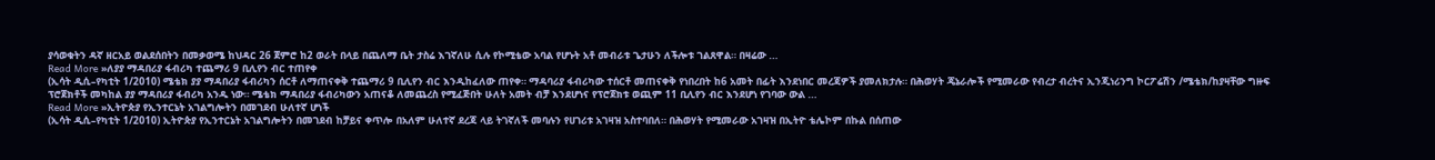ያሳወቁትን ዳኛ ዘርአይ ወልደሰበትን በመቃወሜ ከህዳር 26 ጀምሮ ከ2 ወራት በላይ በጨለማ ቤት ታስሬ እገኛለሁ ሲሉ የኮሚቴው አባል የሆኑት አቶ መብራቱ ጌታሁን ለችሎቱ ገልጸዋል። በዛሬው ...
Read More »ለያያ ማዳበሪያ ፋብሪካ ተጨማሪ 9 ቢሊየን ብር ተጠየቀ
(ኢሳት ዲሲ–የካቲት 1/2010) ሜቴክ ያያ ማዳበሪያ ፋብሪካን ሰርቶ ለማጠናቀቅ ተጨማሪ 9 ቢሊየን ብር እንዲከፈለው ጠየቀ። ማዳባሪያ ፋብሪካው ተሰርቶ መጠናቀቅ የነበረበት ከ6 አመት በፊት እንደነበር መረጃዎች ያመለክታሉ። በሕወሃት ጄኔራሎች የሚመራው የብረታ ብረትና ኢንጂነሪንግ ኮርፖሬሽን /ሜቴክ/ከያዛቸው ግዙፍ ፕሮጀክቶች መካከል ያያ ማዳበሪያ ፋብሪካ አንዱ ነው። ሜቴክ ማዳበሪያ ፋብሪካውን አጠናቆ ለመጨረስ የሚፈጅበት ሁለት አመት ብቻ እንደሆነና የፕሮጀክቱ ወጪም 11 ቢሊየን ብር እንደሆነ የገባው ውል ...
Read More »ኢትዮጵያ የኢንተርኔት አገልግሎትን በመገደብ ሁለተኛ ሆነች
(ኢሳት ዲሲ–የካቲት 1/2010) ኢትዮጵያ የኢንተርኔት አገልግሎትን በመገደብ ከቻይና ቀጥሎ በአለም ሁለተኛ ደረጃ ላይ ትገኛለች መባሉን የሀገሪቱ አገዛዝ አስተባበለ። በሕወሃት የሚመራው አገዛዝ በኢትዮ ቴሌኮም በኩል በሰጠው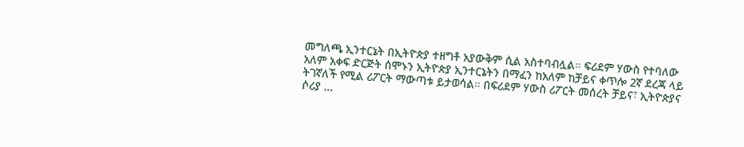መግለጫ ኢንተርኔት በኢትዮጵያ ተዘግቶ አያውቅም ሲል አስተባብሏል። ፍሪደም ሃውስ የተባለው አለም አቀፍ ድርጅት ሰሞኑን ኢትዮጵያ ኢንተርኔትን በማፈን ከአለም ከቻይና ቀጥሎ 2ኛ ደረጃ ላይ ትገኛለች የሚል ሪፖርት ማውጣቱ ይታወሳል። በፍሪደም ሃውስ ሪፖርት መሰረት ቻይና፣ ኢትዮጵያና ሶሪያ ...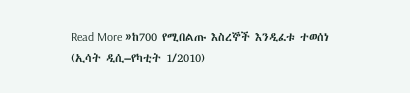Read More »ከ700 የሚበልጡ እስረኞች እንዲፈቱ ተወሰነ
(ኢሳት ዲሲ–የካቲት 1/2010)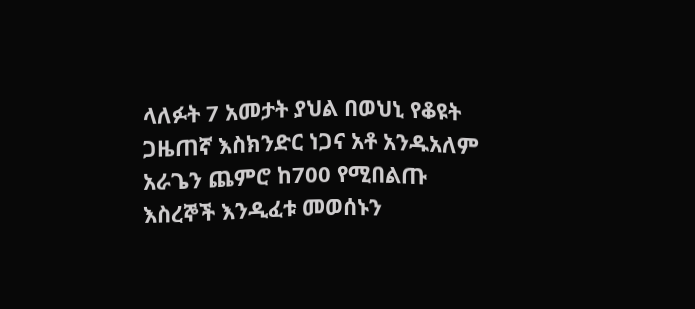ላለፉት 7 አመታት ያህል በወህኒ የቆዩት ጋዜጠኛ እስክንድር ነጋና አቶ አንዱአለም አራጌን ጨምሮ ከ700 የሚበልጡ እስረኞች እንዲፈቱ መወሰኑን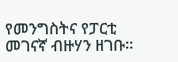የመንግስትና የፓርቲ መገናኛ ብዙሃን ዘገቡ።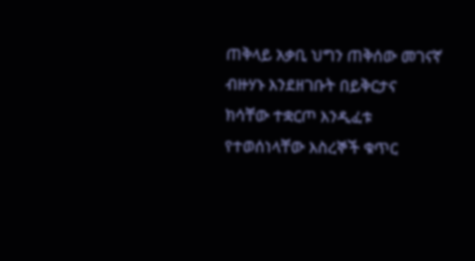ጠቅላይ አቃቢ ህግን ጠቅሰው መገናኛ ብዙሃኑ እንደዘገቡት በይቅርታና ክሳቸው ተቋርጦ እንዲፈቱ የተወሰነላቸው እስረኞች ቁጥር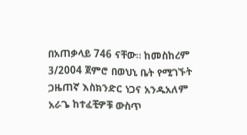በአጠቃላይ 746 ናቸው። ከመስከረም 3/2004 ጀምሮ በወህኒ ቤት የሚገኙት ጋዜጠኛ እስክንድር ነጋና አንዱአለም አራጌ ከተፈቺዎቹ ውስጥ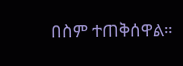በስም ተጠቅሰዋል።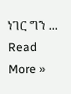ነገር ግን ...
Read More »